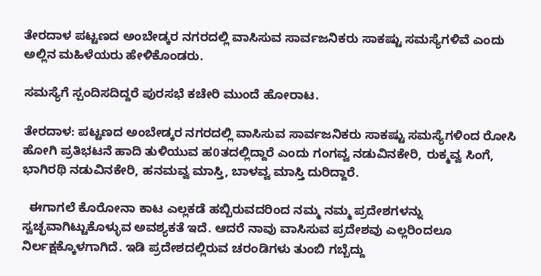ತೇರದಾಳ ಪಟ್ಟಣದ ಅಂಬೇಡ್ಕರ ನಗರದಲ್ಲಿ ವಾಸಿಸುವ ಸಾರ್ವಜನಿಕರು ಸಾಕಷ್ಟು ಸಮಸ್ಯೆಗಳಿವೆ ಎಂದು ಅಲ್ಲಿನ ಮಹಿಳೆಯರು ಹೇಳಿಕೊಂಡರು.

ಸಮಸ್ಯೆಗೆ ಸ್ಪಂದಿಸದಿದ್ದರೆ ಪುರಸಭೆ ಕಚೇರಿ ಮುಂದೆ ಹೋರಾಟ.

ತೇರದಾಳ: ಪಟ್ಟಣದ ಅಂಬೇಡ್ಕರ ನಗರದಲ್ಲಿ ವಾಸಿಸುವ ಸಾರ್ವಜನಿಕರು ಸಾಕಷ್ಟು ಸಮಸ್ಯೆಗಳಿಂದ ರೋಸಿ ಹೋಗಿ ಪ್ರತಿಭಟನೆ ಹಾದಿ ತುಳಿಯುವ ಹ0ತದಲ್ಲಿದ್ದಾರೆ ಎಂದು ಗಂಗವ್ವ ನಡುವಿನಕೇರಿ, ರುಕ್ಮವ್ವ ಸಿಂಗೆ, ಭಾಗಿರಥಿ ನಡುವಿನಕೇರಿ, ಹನಮವ್ವ ಮಾಸ್ತಿ, ಬಾಳವ್ವ ಮಾಸ್ತಿ ದುರಿದ್ದಾರೆ.

  ಈಗಾಗಲೆ ಕೊರೋನಾ ಕಾಟ ಎಲ್ಲಕಡೆ ಹಬ್ಬಿರುವದರಿಂದ ನಮ್ಮ ನಮ್ಮ ಪ್ರದೇಶಗಳನ್ನು ಸ್ವಚ್ಛವಾಗಿಟ್ಟುಕೊಳ್ಳುವ ಅವಶ್ಯಕತೆ ಇದೆ. ಆದರೆ ನಾವು ವಾಸಿಸುವ ಪ್ರದೇಶವು ಎಲ್ಲರಿಂದಲೂ ನಿರ್ಲಕ್ಷಕ್ಕೊಳಗಾಗಿದೆ. ಇಡಿ ಪ್ರದೇಶದಲ್ಲಿರುವ ಚರಂಡಿಗಳು ತುಂಬಿ ಗಬ್ಬೆದ್ದು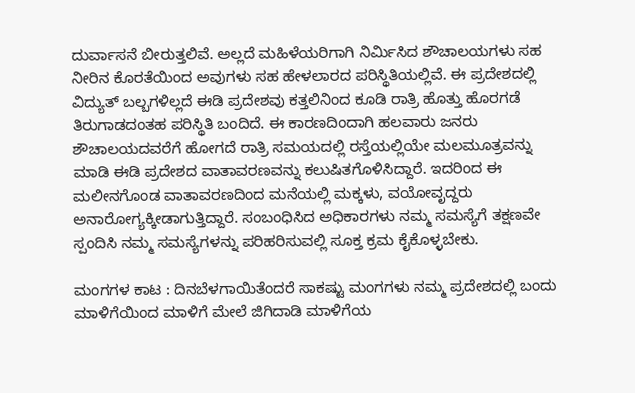ದುರ್ವಾಸನೆ ಬೀರುತ್ತಲಿವೆ. ಅಲ್ಲದೆ ಮಹಿಳೆಯರಿಗಾಗಿ ನಿರ್ಮಿಸಿದ ಶೌಚಾಲಯಗಳು ಸಹ ನೀರಿನ ಕೊರತೆಯಿಂದ ಅವುಗಳು ಸಹ ಹೇಳಲಾರದ ಪರಿಸ್ಥಿತಿಯಲ್ಲಿವೆ. ಈ ಪ್ರದೇಶದಲ್ಲಿ ವಿದ್ಯುತ್ ಬಲ್ಬಗಳಿಲ್ಲದೆ ಈಡಿ ಪ್ರದೇಶವು ಕತ್ತಲಿನಿಂದ ಕೂಡಿ ರಾತ್ರಿ ಹೊತ್ತು ಹೊರಗಡೆ ತಿರುಗಾಡದಂತಹ ಪರಿಸ್ಥಿತಿ ಬಂದಿದೆ. ಈ ಕಾರಣದಿಂದಾಗಿ ಹಲವಾರು ಜನರು ಶೌಚಾಲಯದವರೆಗೆ ಹೋಗದೆ ರಾತ್ರಿ ಸಮಯದಲ್ಲಿ ರಸ್ತೆಯಲ್ಲಿಯೇ ಮಲಮೂತ್ರವನ್ನು ಮಾಡಿ ಈಡಿ ಪ್ರದೇಶದ ವಾತಾವರಣವನ್ನು ಕಲುಷಿತಗೊಳಿಸಿದ್ದಾರೆ. ಇದರಿಂದ ಈ ಮಲೀನಗೊಂಡ ವಾತಾವರಣದಿಂದ ಮನೆಯಲ್ಲಿ ಮಕ್ಕಳು, ವಯೋವೃದ್ದರು ಅನಾರೋಗ್ಯಕ್ಕೀಡಾಗುತ್ತಿದ್ದಾರೆ. ಸಂಬಂಧಿಸಿದ ಅಧಿಕಾರಗಳು ನಮ್ಮ ಸಮಸ್ಯೆಗೆ ತಕ್ಷಣವೇ ಸ್ಪಂದಿಸಿ ನಮ್ಮ ಸಮಸ್ಯೆಗಳನ್ನು ಪರಿಹರಿಸುವಲ್ಲಿ ಸೂಕ್ತ ಕ್ರಮ ಕೈಕೊಳ್ಳಬೇಕು.

ಮಂಗಗಳ ಕಾಟ : ದಿನಬೆಳಗಾಯಿತೆಂದರೆ ಸಾಕಷ್ಟು ಮಂಗಗಳು ನಮ್ಮ ಪ್ರದೇಶದಲ್ಲಿ ಬಂದು ಮಾಳಿಗೆಯಿಂದ ಮಾಳಿಗೆ ಮೇಲೆ ಜಿಗಿದಾಡಿ ಮಾಳಿಗೆಯ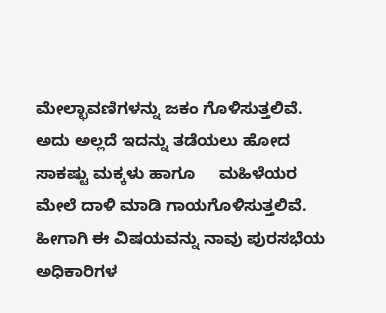ಮೇಲ್ಛಾವಣಿಗಳನ್ನು ಜಕಂ ಗೊಳಿಸುತ್ತಲಿವೆ. ಅದು ಅಲ್ಲದೆ ಇದನ್ನು ತಡೆಯಲು ಹೋದ ಸಾಕಷ್ಟು ಮಕ್ಕಳು ಹಾಗೂ     ಮಹಿಳೆಯರ ಮೇಲೆ ದಾಳಿ ಮಾಡಿ ಗಾಯಗೊಳಿಸುತ್ತಲಿವೆ. ಹೀಗಾಗಿ ಈ ವಿಷಯವನ್ನು ನಾವು ಪುರಸಭೆಯ ಅಧಿಕಾರಿಗಳ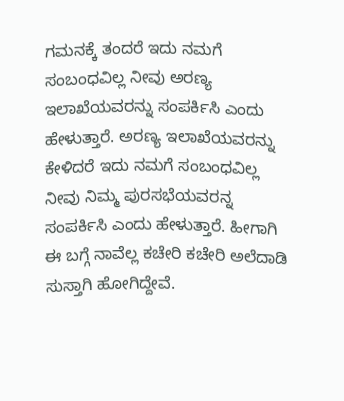ಗಮನಕ್ಕೆ ತಂದರೆ ಇದು ನಮಗೆ ಸಂಬಂಧವಿಲ್ಲ ನೀವು ಅರಣ್ಯ ಇಲಾಖೆಯವರನ್ನು ಸಂಪರ್ಕಿಸಿ ಎಂದು ಹೇಳುತ್ತಾರೆ. ಅರಣ್ಯ ಇಲಾಖೆಯವರನ್ನು ಕೇಳಿದರೆ ಇದು ನಮಗೆ ಸಂಬಂಧವಿಲ್ಲ ನೀವು ನಿಮ್ಮ ಪುರಸಭೆಯವರನ್ನ ಸಂಪರ್ಕಿಸಿ ಎಂದು ಹೇಳುತ್ತಾರೆ. ಹೀಗಾಗಿ ಈ ಬಗ್ಗೆ ನಾವೆಲ್ಲ ಕಚೇರಿ ಕಚೇರಿ ಅಲೆದಾಡಿ ಸುಸ್ತಾಗಿ ಹೋಗಿದ್ದೇವೆ.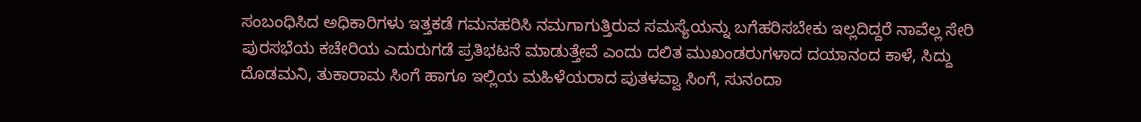ಸಂಬಂಧಿಸಿದ ಅಧಿಕಾರಿಗಳು ಇತ್ತಕಡೆ ಗಮನಹರಿಸಿ ನಮಗಾಗುತ್ತಿರುವ ಸಮಸ್ಯೆಯನ್ನು ಬಗೆಹರಿಸಬೇಕು ಇಲ್ಲದಿದ್ದರೆ ನಾವೆಲ್ಲ ಸೇರಿ ಪುರಸಭೆಯ ಕಚೇರಿಯ ಎದುರುಗಡೆ ಪ್ರತಿಭಟನೆ ಮಾಡುತ್ತೇವೆ ಎಂದು ದಲಿತ ಮುಖಂಡರುಗಳಾದ ದಯಾನಂದ ಕಾಳೆ, ಸಿದ್ದು ದೊಡಮನಿ, ತುಕಾರಾಮ ಸಿಂಗೆ ಹಾಗೂ ಇಲ್ಲಿಯ ಮಹಿಳೆಯರಾದ ಪುತಳವ್ವಾ ಸಿಂಗೆ, ಸುನಂದಾ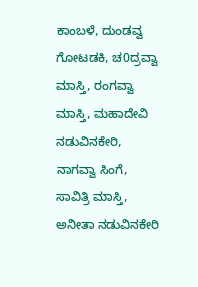ಕಾಂಬಳೆ, ದುಂಡವ್ವ ಗೋಟಡಕಿ, ಚ0ದ್ರವ್ವಾ ಮಾಸ್ತಿ, ರಂಗವ್ವಾ ಮಾಸ್ತಿ, ಮಹಾದೇವಿ ನಡುವಿನಕೇರಿ, ನಾಗವ್ವಾ ಸಿಂಗೆ, ಸಾವಿತ್ರಿ ಮಾಸ್ತಿ, ಅನೀತಾ ನಡುವಿನಕೇರಿ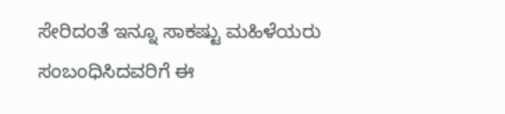ಸೇರಿದಂತೆ ಇನ್ನೂ ಸಾಕಷ್ಟು ಮಹಿಳೆಯರು ಸಂಬಂಧಿಸಿದವರಿಗೆ ಈ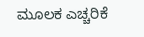ಮೂಲಕ ಎಚ್ಚರಿಕೆ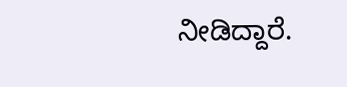ನೀಡಿದ್ದಾರೆ.